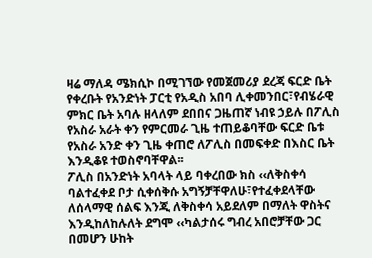ዛሬ ማለዳ ሜክሲኮ በሚገኘው የመጀመሪያ ደረጃ ፍርድ ቤት የቀረቡት የአንድነት ፓርቲ የአዲስ አበባ ሊቀመንበር፣የብሄራዊ ምክር ቤት አባሉ ዘላለም ደበበና ጋዜጠኛ ነብዩ ኃይሉ በፖሊስ የአስራ አራት ቀን የምርመራ ጊዜ ተጠይቆባቸው ፍርድ ቤቱ የአስራ አንድ ቀን ጊዜ ቀጠሮ ለፖሊስ በመፍቀድ በእስር ቤት እንዲቆዩ ተወስኖባቸዋል፡፡
ፖሊስ በአንድነት አባላት ላይ ባቀረበው ክስ ‹‹ለቅስቀሳ ባልተፈቀደ ቦታ ሲቀሰቅሱ አግኝቻቸዋለሁ፣የተፈቀደላቸው ለሰላማዊ ሰልፍ እንጂ ለቅስቀሳ አይደለም በማለት ዋስትና እንዲከለከሉለት ደግሞ ‹‹ካልታሰሩ ግብረ አበሮቻቸው ጋር በመሆን ሁከት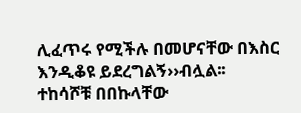ሊፈጥሩ የሚችሉ በመሆናቸው በእስር እንዲቆዩ ይደረግልኝ››ብሏል፡፡
ተከሳሾቹ በበኩላቸው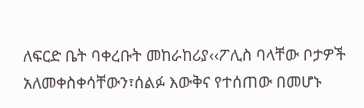ለፍርድ ቤት ባቀረቡት መከራከሪያ‹‹ፖሊስ ባላቸው ቦታዎች አለመቀስቀሳቸውን፣ሰልፉ እውቅና የተሰጠው በመሆኑ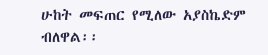ሁከት መፍጠር የሚለው አያስኬድም ብለዋል፡፡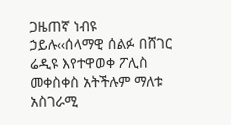ጋዜጠኛ ነብዩ ኃይሉ‹‹ሰላማዊ ሰልፉ በሸገር ሬዲዩ እየተዋወቀ ፖሊስ መቀስቀስ አትችሉም ማለቱ አስገራሚ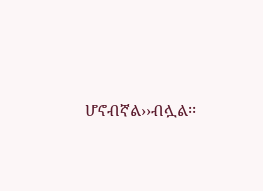ሆኖብኛል››ብሏል፡፡